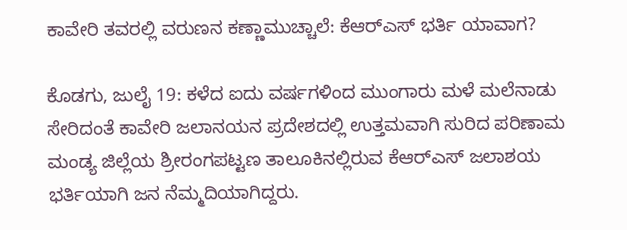ಕಾವೇರಿ ತವರಲ್ಲಿ ವರುಣನ ಕಣ್ಣಾಮುಚ್ಚಾಲೆ: ಕೆಆರ್‌ಎಸ್ ಭರ್ತಿ ಯಾವಾಗ?

ಕೊಡಗು, ಜುಲೈ 19: ಕಳೆದ ಐದು ವರ್ಷಗಳಿಂದ ಮುಂಗಾರು ಮಳೆ ಮಲೆನಾಡು ಸೇರಿದಂತೆ ಕಾವೇರಿ ಜಲಾನಯನ ಪ್ರದೇಶದಲ್ಲಿ ಉತ್ತಮವಾಗಿ ಸುರಿದ ಪರಿಣಾಮ ಮಂಡ್ಯ ಜಿಲ್ಲೆಯ ಶ್ರೀರಂಗಪಟ್ಟಣ ತಾಲೂಕಿನಲ್ಲಿರುವ ಕೆಆರ್‌ಎಸ್ ಜಲಾಶಯ ಭರ್ತಿಯಾಗಿ ಜನ ನೆಮ್ಮದಿಯಾಗಿದ್ದರು.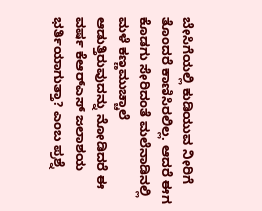ಬೇಸಿಗೆಯಲ್ಲಿ ಕುಡಿಯುವ ನೀರಿಗೆ ತೊಂದರೆ ಕಾಣಿಸಿರಲಿಲ್ಲ. ಆದರೆ ಈಗ ಕೊಡಗು ಸೇರಿದಂತೆ ಮಲೆನಾಡಿನಲ್ಲಿ ಮಳೆ ಕಣ್ಣಮುಚ್ಚಾಲೆ ಆಡುತ್ತಿರುವುದನ್ನು ನೋಡಿದರೆ ಈ ವರ್ಷ ಕೆಆರ್‌ಎಸ್ ಜಲಾಶಯ ಭರ್ತಿಯಾಗುತ್ತಾ? ಎಂಬ ಪ್ರಶ್ನೆ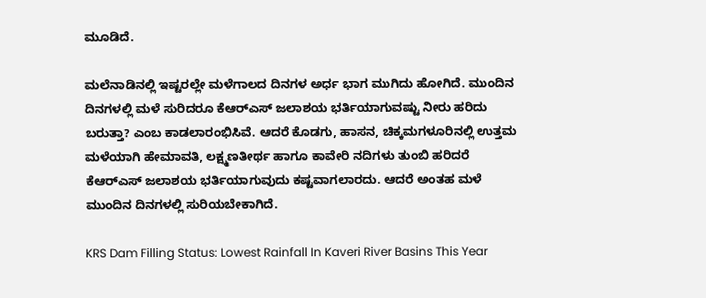ಮೂಡಿದೆ.

ಮಲೆನಾಡಿನಲ್ಲಿ ಇಷ್ಟರಲ್ಲೇ ಮಳೆಗಾಲದ ದಿನಗಳ ಅರ್ಧ ಭಾಗ ಮುಗಿದು ಹೋಗಿದೆ. ಮುಂದಿನ ದಿನಗಳಲ್ಲಿ ಮಳೆ ಸುರಿದರೂ ಕೆಆರ್‌ಎಸ್ ಜಲಾಶಯ ಭರ್ತಿಯಾಗುವಷ್ಟು ನೀರು ಹರಿದು ಬರುತ್ತಾ? ಎಂಬ ಕಾಡಲಾರಂಭಿಸಿವೆ. ಆದರೆ ಕೊಡಗು, ಹಾಸನ, ಚಿಕ್ಕಮಗಳೂರಿನಲ್ಲಿ ಉತ್ತಮ ಮಳೆಯಾಗಿ ಹೇಮಾವತಿ, ಲಕ್ಷ್ಮಣತೀರ್ಥ ಹಾಗೂ ಕಾವೇರಿ ನದಿಗಳು ತುಂಬಿ ಹರಿದರೆ ಕೆಆರ್‌ಎಸ್ ಜಲಾಶಯ ಭರ್ತಿಯಾಗುವುದು ಕಷ್ಟವಾಗಲಾರದು. ಆದರೆ ಅಂತಹ ಮಳೆ ಮುಂದಿನ ದಿನಗಳಲ್ಲಿ ಸುರಿಯಬೇಕಾಗಿದೆ.

KRS Dam Filling Status: Lowest Rainfall In Kaveri River Basins This Year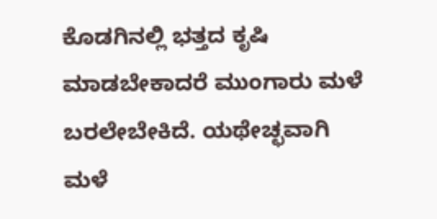ಕೊಡಗಿನಲ್ಲಿ ಭತ್ತದ ಕೃಷಿ ಮಾಡಬೇಕಾದರೆ ಮುಂಗಾರು ಮಳೆ ಬರಲೇಬೇಕಿದೆ. ಯಥೇಚ್ಛವಾಗಿ ಮಳೆ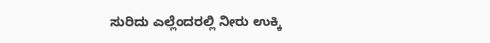ಸುರಿದು ಎಲ್ಲೆಂದರಲ್ಲಿ ನೀರು ಉಕ್ಕಿ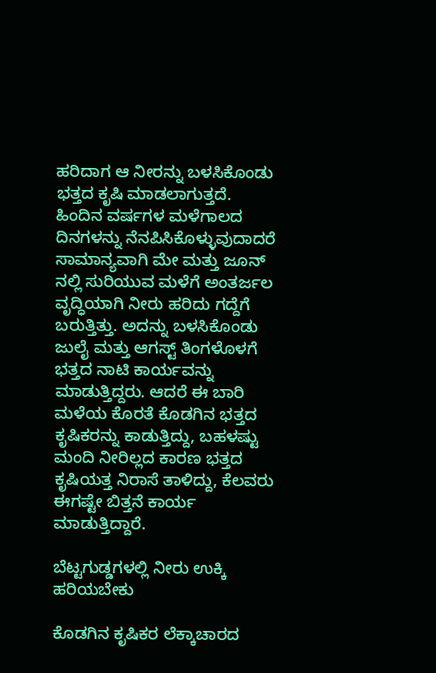ಹರಿದಾಗ ಆ ನೀರನ್ನು ಬಳಸಿಕೊಂಡು ಭತ್ತದ ಕೃಷಿ ಮಾಡಲಾಗುತ್ತದೆ. ಹಿಂದಿನ ವರ್ಷಗಳ ಮಳೆಗಾಲದ ದಿನಗಳನ್ನು ನೆನಪಿಸಿಕೊಳ್ಳುವುದಾದರೆ ಸಾಮಾನ್ಯವಾಗಿ ಮೇ ಮತ್ತು ಜೂನ್ ನಲ್ಲಿ ಸುರಿಯುವ ಮಳೆಗೆ ಅಂತರ್ಜಲ ವೃದ್ಧಿಯಾಗಿ ನೀರು ಹರಿದು ಗದ್ದೆಗೆ ಬರುತ್ತಿತ್ತು. ಅದನ್ನು ಬಳಸಿಕೊಂಡು ಜುಲೈ ಮತ್ತು ಆಗಸ್ಟ್ ತಿಂಗಳೊಳಗೆ ಭತ್ತದ ನಾಟಿ ಕಾರ್ಯವನ್ನು ಮಾಡುತ್ತಿದ್ದರು. ಆದರೆ ಈ ಬಾರಿ ಮಳೆಯ ಕೊರತೆ ಕೊಡಗಿನ ಭತ್ತದ ಕೃಷಿಕರನ್ನು ಕಾಡುತ್ತಿದ್ದು, ಬಹಳಷ್ಟು ಮಂದಿ ನೀರಿಲ್ಲದ ಕಾರಣ ಭತ್ತದ ಕೃಷಿಯತ್ತ ನಿರಾಸೆ ತಾಳಿದ್ದು, ಕೆಲವರು ಈಗಷ್ಟೇ ಬಿತ್ತನೆ ಕಾರ್ಯ ಮಾಡುತ್ತಿದ್ದಾರೆ.

ಬೆಟ್ಟಗುಡ್ಡಗಳಲ್ಲಿ ನೀರು ಉಕ್ಕಿ ಹರಿಯಬೇಕು

ಕೊಡಗಿನ ಕೃಷಿಕರ ಲೆಕ್ಕಾಚಾರದ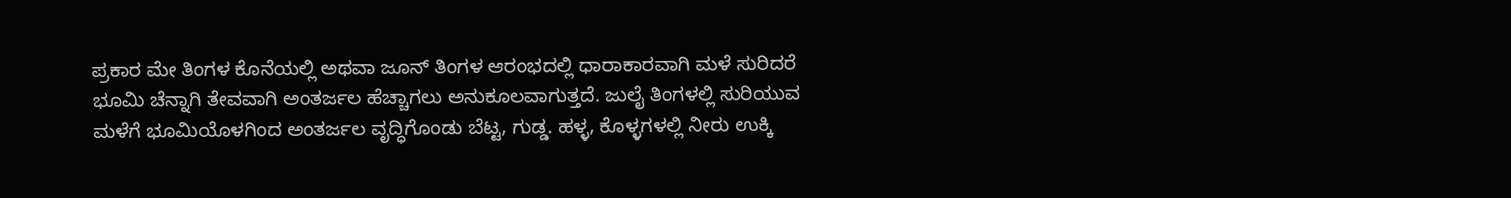ಪ್ರಕಾರ ಮೇ ತಿಂಗಳ ಕೊನೆಯಲ್ಲಿ ಅಥವಾ ಜೂನ್ ತಿಂಗಳ ಆರಂಭದಲ್ಲಿ ಧಾರಾಕಾರವಾಗಿ ಮಳೆ ಸುರಿದರೆ ಭೂಮಿ ಚೆನ್ನಾಗಿ ತೇವವಾಗಿ ಅಂತರ್ಜಲ ಹೆಚ್ಚಾಗಲು ಅನುಕೂಲವಾಗುತ್ತದೆ. ಜುಲೈ ತಿಂಗಳಲ್ಲಿ ಸುರಿಯುವ ಮಳೆಗೆ ಭೂಮಿಯೊಳಗಿಂದ ಅಂತರ್ಜಲ ವೃದ್ಧಿಗೊಂಡು ಬೆಟ್ಟ, ಗುಡ್ಡ. ಹಳ್ಳ, ಕೊಳ್ಳಗಳಲ್ಲಿ ನೀರು ಉಕ್ಕಿ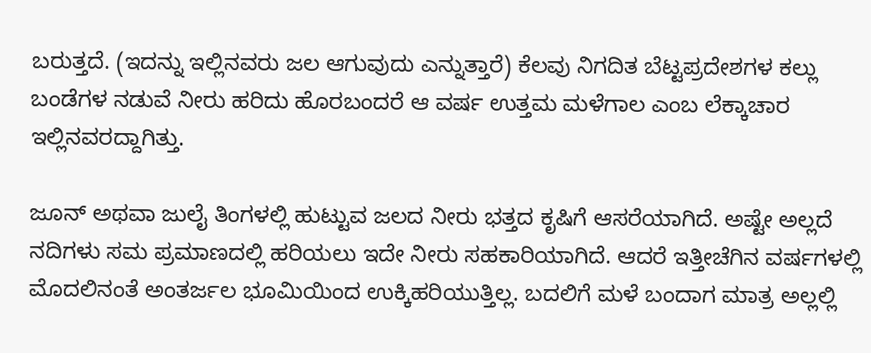ಬರುತ್ತದೆ. (ಇದನ್ನು ಇಲ್ಲಿನವರು ಜಲ ಆಗುವುದು ಎನ್ನುತ್ತಾರೆ) ಕೆಲವು ನಿಗದಿತ ಬೆಟ್ಟಪ್ರದೇಶಗಳ ಕಲ್ಲು ಬಂಡೆಗಳ ನಡುವೆ ನೀರು ಹರಿದು ಹೊರಬಂದರೆ ಆ ವರ್ಷ ಉತ್ತಮ ಮಳೆಗಾಲ ಎಂಬ ಲೆಕ್ಕಾಚಾರ ಇಲ್ಲಿನವರದ್ದಾಗಿತ್ತು.

ಜೂನ್ ಅಥವಾ ಜುಲೈ ತಿಂಗಳಲ್ಲಿ ಹುಟ್ಟುವ ಜಲದ ನೀರು ಭತ್ತದ ಕೃಷಿಗೆ ಆಸರೆಯಾಗಿದೆ. ಅಷ್ಟೇ ಅಲ್ಲದೆ ನದಿಗಳು ಸಮ ಪ್ರಮಾಣದಲ್ಲಿ ಹರಿಯಲು ಇದೇ ನೀರು ಸಹಕಾರಿಯಾಗಿದೆ. ಆದರೆ ಇತ್ತೀಚೆಗಿನ ವರ್ಷಗಳಲ್ಲಿ ಮೊದಲಿನಂತೆ ಅಂತರ್ಜಲ ಭೂಮಿಯಿಂದ ಉಕ್ಕಿಹರಿಯುತ್ತಿಲ್ಲ. ಬದಲಿಗೆ ಮಳೆ ಬಂದಾಗ ಮಾತ್ರ ಅಲ್ಲಲ್ಲಿ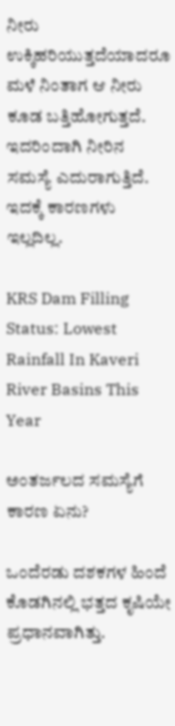ನೀರು ಉಕ್ಕಿಹರಿಯುತ್ತದೆಯಾದರೂ ಮಳೆ ನಿಂತಾಗ ಆ ನೀರು ಕೂಡ ಬತ್ತಿಹೋಗುತ್ತದೆ. ಇದರಿಂದಾಗಿ ನೀರಿನ ಸಮಸ್ಯೆ ಎದುರಾಗುತ್ತಿದೆ. ಇದಕ್ಕೆ ಕಾರಣಗಳು ಇಲ್ಲದಿಲ್ಲ.

KRS Dam Filling Status: Lowest Rainfall In Kaveri River Basins This Year

ಅಂತರ್ಜಲದ ಸಮಸ್ಯೆಗೆ ಕಾರಣ ಏನು?

ಒಂದೆರಡು ದಶಕಗಳ ಹಿಂದೆ ಕೊಡಗಿನಲ್ಲಿ ಭತ್ತದ ಕೃಷಿಯೇ ಪ್ರಧಾನವಾಗಿತ್ತು.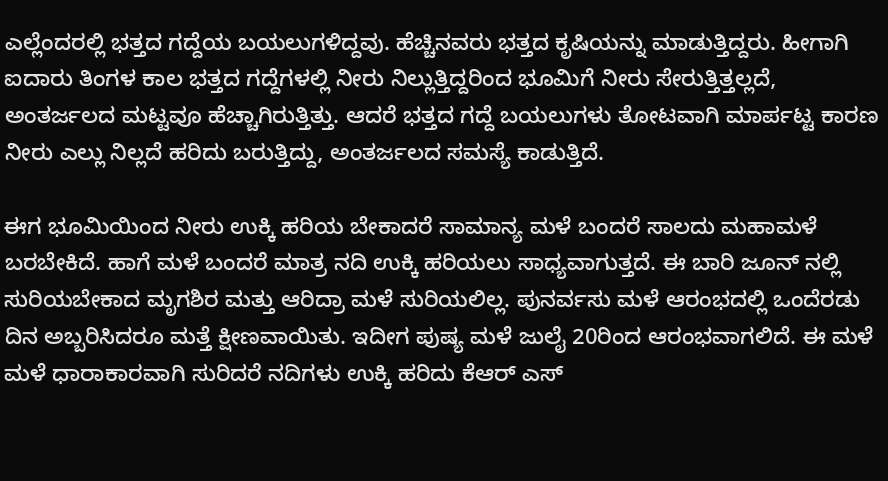ಎಲ್ಲೆಂದರಲ್ಲಿ ಭತ್ತದ ಗದ್ದೆಯ ಬಯಲುಗಳಿದ್ದವು. ಹೆಚ್ಚಿನವರು ಭತ್ತದ ಕೃಷಿಯನ್ನು ಮಾಡುತ್ತಿದ್ದರು. ಹೀಗಾಗಿ ಐದಾರು ತಿಂಗಳ ಕಾಲ ಭತ್ತದ ಗದ್ದೆಗಳಲ್ಲಿ ನೀರು ನಿಲ್ಲುತ್ತಿದ್ದರಿಂದ ಭೂಮಿಗೆ ನೀರು ಸೇರುತ್ತಿತ್ತಲ್ಲದೆ, ಅಂತರ್ಜಲದ ಮಟ್ಟವೂ ಹೆಚ್ಚಾಗಿರುತ್ತಿತ್ತು. ಆದರೆ ಭತ್ತದ ಗದ್ದೆ ಬಯಲುಗಳು ತೋಟವಾಗಿ ಮಾರ್ಪಟ್ಟ ಕಾರಣ ನೀರು ಎಲ್ಲು ನಿಲ್ಲದೆ ಹರಿದು ಬರುತ್ತಿದ್ದು, ಅಂತರ್ಜಲದ ಸಮಸ್ಯೆ ಕಾಡುತ್ತಿದೆ.

ಈಗ ಭೂಮಿಯಿಂದ ನೀರು ಉಕ್ಕಿ ಹರಿಯ ಬೇಕಾದರೆ ಸಾಮಾನ್ಯ ಮಳೆ ಬಂದರೆ ಸಾಲದು ಮಹಾಮಳೆ ಬರಬೇಕಿದೆ. ಹಾಗೆ ಮಳೆ ಬಂದರೆ ಮಾತ್ರ ನದಿ ಉಕ್ಕಿ ಹರಿಯಲು ಸಾಧ್ಯವಾಗುತ್ತದೆ. ಈ ಬಾರಿ ಜೂನ್ ನಲ್ಲಿ ಸುರಿಯಬೇಕಾದ ಮೃಗಶಿರ ಮತ್ತು ಆರಿದ್ರಾ ಮಳೆ ಸುರಿಯಲಿಲ್ಲ. ಪುನರ್ವಸು ಮಳೆ ಆರಂಭದಲ್ಲಿ ಒಂದೆರಡು ದಿನ ಅಬ್ಬರಿಸಿದರೂ ಮತ್ತೆ ಕ್ಷೀಣವಾಯಿತು. ಇದೀಗ ಪುಷ್ಯ ಮಳೆ ಜುಲೈ 20ರಿಂದ ಆರಂಭವಾಗಲಿದೆ. ಈ ಮಳೆ ಮಳೆ ಧಾರಾಕಾರವಾಗಿ ಸುರಿದರೆ ನದಿಗಳು ಉಕ್ಕಿ ಹರಿದು ಕೆಆರ್ ಎಸ್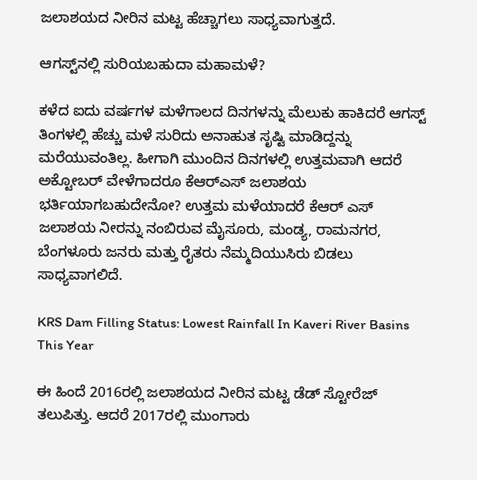ಜಲಾಶಯದ ನೀರಿನ ಮಟ್ಟ ಹೆಚ್ಚಾಗಲು ಸಾಧ್ಯವಾಗುತ್ತದೆ.

ಆಗಸ್ಟ್‌ನಲ್ಲಿ ಸುರಿಯಬಹುದಾ ಮಹಾಮಳೆ?

ಕಳೆದ ಐದು ವರ್ಷಗಳ ಮಳೆಗಾಲದ ದಿನಗಳನ್ನು ಮೆಲುಕು ಹಾಕಿದರೆ ಆಗಸ್ಟ್ ತಿಂಗಳಲ್ಲಿ ಹೆಚ್ಚು ಮಳೆ ಸುರಿದು ಅನಾಹುತ ಸೃಷ್ಟಿ ಮಾಡಿದ್ದನ್ನು ಮರೆಯುವಂತಿಲ್ಲ. ಹೀಗಾಗಿ ಮುಂದಿನ ದಿನಗಳಲ್ಲಿ ಉತ್ತಮವಾಗಿ ಆದರೆ ಅಕ್ಟೋಬರ್ ವೇಳೆಗಾದರೂ ಕೆಆರ್‌ಎಸ್ ಜಲಾಶಯ ಭರ್ತಿಯಾಗಬಹುದೇನೋ? ಉತ್ತಮ ಮಳೆಯಾದರೆ ಕೆಆರ್ ಎಸ್ ಜಲಾಶಯ ನೀರನ್ನು ನಂಬಿರುವ ಮೈಸೂರು, ಮಂಡ್ಯ, ರಾಮನಗರ, ಬೆಂಗಳೂರು ಜನರು ಮತ್ತು ರೈತರು ನೆಮ್ಮದಿಯುಸಿರು ಬಿಡಲು ಸಾಧ್ಯವಾಗಲಿದೆ.

KRS Dam Filling Status: Lowest Rainfall In Kaveri River Basins This Year

ಈ ಹಿಂದೆ 2016ರಲ್ಲಿ ಜಲಾಶಯದ ನೀರಿನ ಮಟ್ಟ ಡೆಡ್ ಸ್ಟೋರೆಜ್ ತಲುಪಿತ್ತು. ಆದರೆ 2017ರಲ್ಲಿ ಮುಂಗಾರು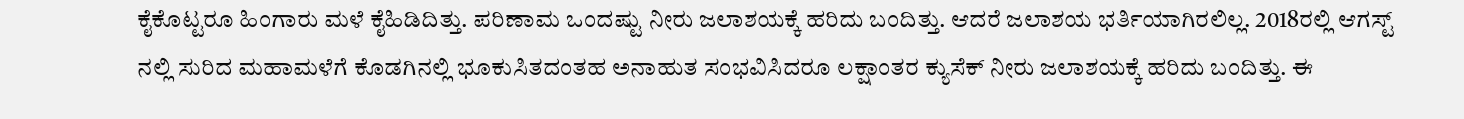ಕೈಕೊಟ್ಟರೂ ಹಿಂಗಾರು ಮಳೆ ಕೈಹಿಡಿದಿತ್ತು. ಪರಿಣಾಮ ಒಂದಷ್ಟು ನೀರು ಜಲಾಶಯಕ್ಕೆ ಹರಿದು ಬಂದಿತ್ತು. ಆದರೆ ಜಲಾಶಯ ಭರ್ತಿಯಾಗಿರಲಿಲ್ಲ. 2018ರಲ್ಲಿ ಆಗಸ್ಟ್ ನಲ್ಲಿ ಸುರಿದ ಮಹಾಮಳೆಗೆ ಕೊಡಗಿನಲ್ಲಿ ಭೂಕುಸಿತದಂತಹ ಅನಾಹುತ ಸಂಭವಿಸಿದರೂ ಲಕ್ಷಾಂತರ ಕ್ಯುಸೆಕ್ ನೀರು ಜಲಾಶಯಕ್ಕೆ ಹರಿದು ಬಂದಿತ್ತು. ಈ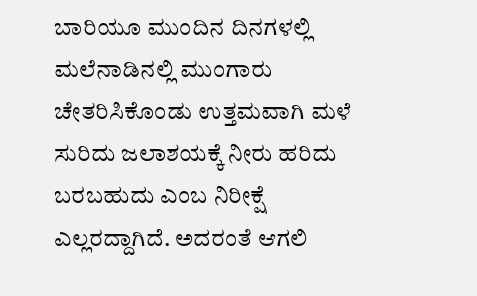ಬಾರಿಯೂ ಮುಂದಿನ ದಿನಗಳಲ್ಲಿ ಮಲೆನಾಡಿನಲ್ಲಿ ಮುಂಗಾರು ಚೇತರಿಸಿಕೊಂಡು ಉತ್ತಮವಾಗಿ ಮಳೆ ಸುರಿದು ಜಲಾಶಯಕ್ಕೆ ನೀರು ಹರಿದು ಬರಬಹುದು ಎಂಬ ನಿರೀಕ್ಷೆ ಎಲ್ಲರದ್ದಾಗಿದೆ. ಅದರಂತೆ ಆಗಲಿ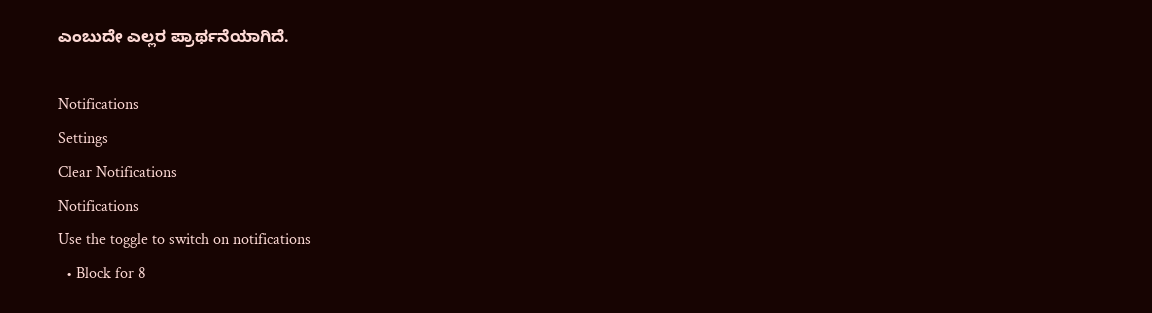ಎಂಬುದೇ ಎಲ್ಲರ ಪ್ರಾರ್ಥನೆಯಾಗಿದೆ.

Notifications
Settings
Clear Notifications
Notifications
Use the toggle to switch on notifications
  • Block for 8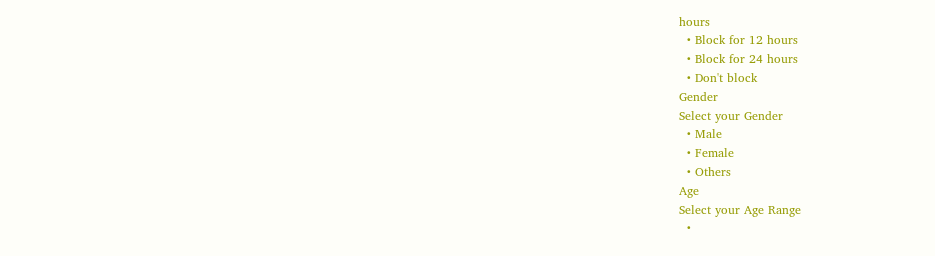hours
  • Block for 12 hours
  • Block for 24 hours
  • Don't block
Gender
Select your Gender
  • Male
  • Female
  • Others
Age
Select your Age Range
  •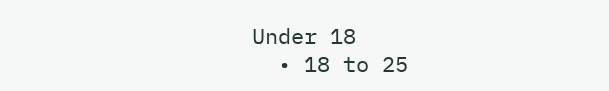Under 18
  • 18 to 25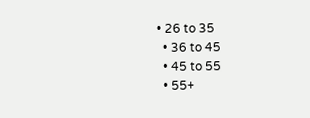• 26 to 35
  • 36 to 45
  • 45 to 55
  • 55+